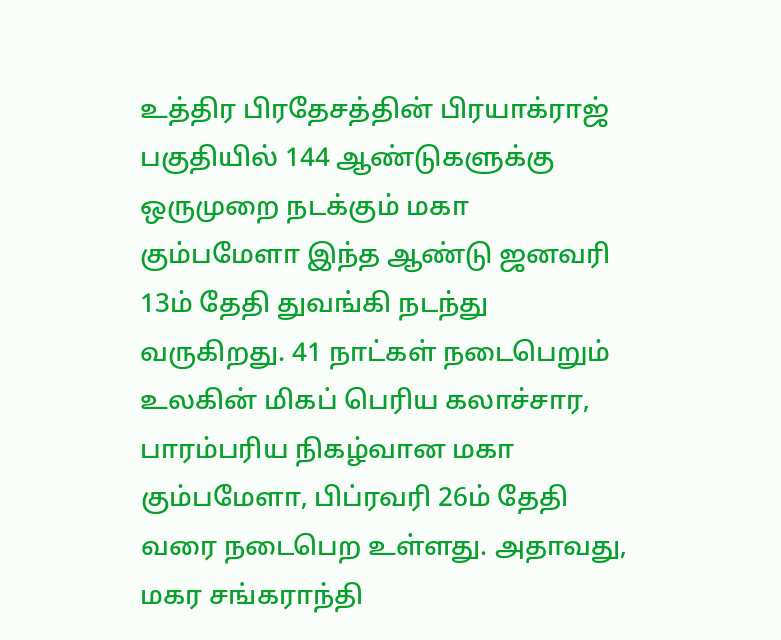உத்திர பிரதேசத்தின் பிரயாக்ராஜ் பகுதியில் 144 ஆண்டுகளுக்கு ஒருமுறை நடக்கும் மகா கும்பமேளா இந்த ஆண்டு ஜனவரி 13ம் தேதி துவங்கி நடந்து வருகிறது. 41 நாட்கள் நடைபெறும் உலகின் மிகப் பெரிய கலாச்சார, பாரம்பரிய நிகழ்வான மகா கும்பமேளா, பிப்ரவரி 26ம் தேதி வரை நடைபெற உள்ளது. அதாவது, மகர சங்கராந்தி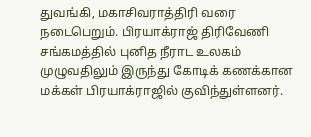துவங்கி, மகாசிவராத்திரி வரை நடைபெறும். பிரயாக்ராஜ் திரிவேணி சங்கமத்தில் புனித நீராட உலகம் முழுவதிலும் இருந்து கோடிக் கணக்கான மக்கள் பிரயாக்ராஜில் குவிந்துள்ளனர்.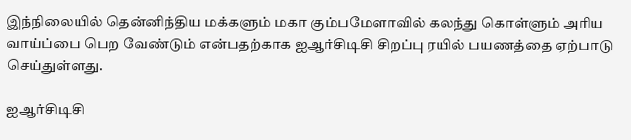இந்நிலையில் தென்னிந்திய மக்களும் மகா கும்பமேளாவில் கலந்து கொள்ளும் அரிய வாய்ப்பை பெற வேண்டும் என்பதற்காக ஐஆர்சிடிசி சிறப்பு ரயில் பயணத்தை ஏற்பாடு செய்துள்ளது.

ஐஆர்சிடிசி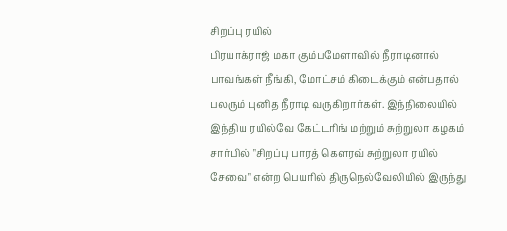சிறப்பு ரயில்
பிரயாக்ராஜ் மகா கும்பமேளாவில் நீராடினால் பாவங்கள் நீங்கி, மோட்சம் கிடைக்கும் என்பதால் பலரும் புனித நீராடி வருகிறார்கள். இந்நிலையில் இந்திய ரயில்வே கேட்டரிங் மற்றும் சுற்றுலா கழகம் சார்பில் "சிறப்பு பாரத் கெளரவ் சுற்றுலா ரயில் சேவை" என்ற பெயரில் திருநெல்வேலியில் இருந்து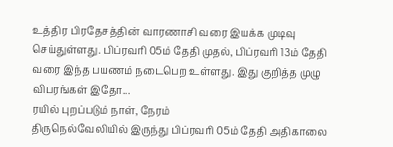உத்திர பிரதேசத்தின் வாரணாசி வரை இயக்க முடிவு செய்துள்ளது. பிப்ரவரி 05ம் தேதி முதல், பிப்ரவரி 13ம் தேதி வரை இந்த பயணம் நடைபெற உள்ளது. இது குறித்த முழு விபரங்கள் இதோ...
ரயில் புறப்படும் நாள், நேரம்
திருநெல்வேலியில் இருந்து பிப்ரவரி 05ம் தேதி அதிகாலை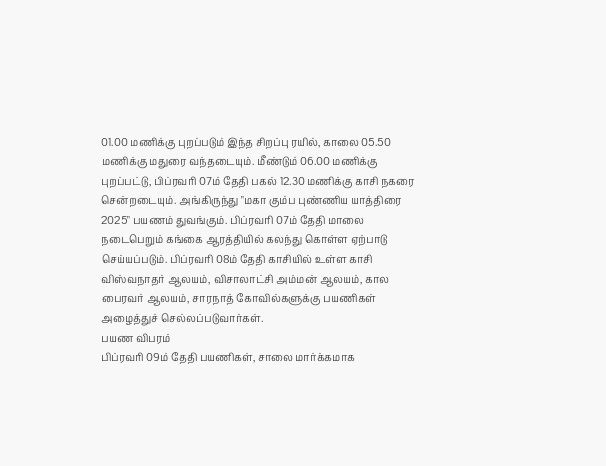01.00 மணிக்கு புறப்படும் இந்த சிறப்பு ரயில், காலை 05.50 மணிக்கு மதுரை வந்தடையும். மீண்டும் 06.00 மணிக்கு புறப்பட்டு, பிப்ரவரி 07ம் தேதி பகல் 12.30 மணிக்கு காசி நகரை சென்றடையும். அங்கிருந்து "மகா கும்ப புண்ணிய யாத்திரை 2025" பயணம் துவங்கும். பிப்ரவரி 07ம் தேதி மாலை நடைபெறும் கங்கை ஆரத்தியில் கலந்து கொள்ள ஏற்பாடு செய்யப்படும். பிப்ரவரி 08ம் தேதி காசியில் உள்ள காசி விஸ்வநாதர் ஆலயம், விசாலாட்சி அம்மன் ஆலயம், கால பைரவர் ஆலயம், சாரநாத் கோவில்களுக்கு பயணிகள் அழைத்துச் செல்லப்படுவார்கள்.
பயண விபரம்
பிப்ரவரி 09ம் தேதி பயணிகள், சாலை மார்க்கமாக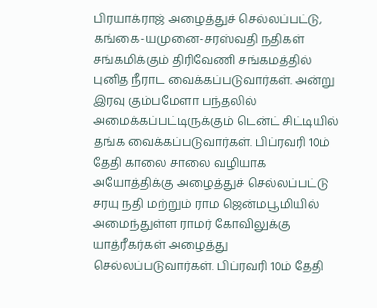பிரயாக்ராஜ் அழைத்துச் செல்லப்பட்டு, கங்கை-யமுனை-சரஸ்வதி நதிகள் சங்கமிக்கும் திரிவேணி சங்கமத்தில் புனித நீராட வைக்கப்படுவார்கள். அன்று இரவு கும்பமேளா பந்தலில் அமைக்கப்பட்டிருக்கும் டென்ட் சிட்டியில் தங்க வைக்கப்படுவார்கள். பிப்ரவரி 10ம் தேதி காலை சாலை வழியாக அயோத்திக்கு அழைத்துச் செல்லப்பட்டு சரயு நதி மற்றும் ராம ஜென்மபூமியில் அமைந்துள்ள ராமர் கோவிலுக்கு யாத்ரீகர்கள் அழைத்து செல்லப்படுவார்கள். பிப்ரவரி 10ம் தேதி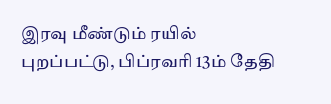இரவு மீண்டும் ரயில் புறப்பட்டு, பிப்ரவரி 13ம் தேதி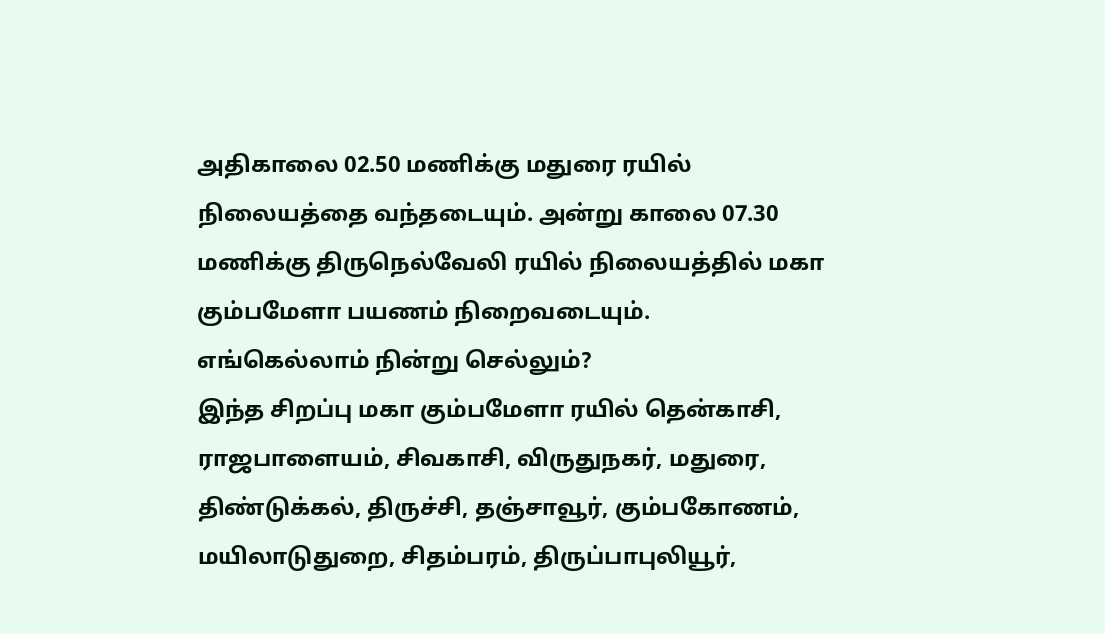அதிகாலை 02.50 மணிக்கு மதுரை ரயில் நிலையத்தை வந்தடையும். அன்று காலை 07.30 மணிக்கு திருநெல்வேலி ரயில் நிலையத்தில் மகா கும்பமேளா பயணம் நிறைவடையும்.
எங்கெல்லாம் நின்று செல்லும்?
இந்த சிறப்பு மகா கும்பமேளா ரயில் தென்காசி, ராஜபாளையம், சிவகாசி, விருதுநகர், மதுரை, திண்டுக்கல், திருச்சி, தஞ்சாவூர், கும்பகோணம், மயிலாடுதுறை, சிதம்பரம், திருப்பாபுலியூர்,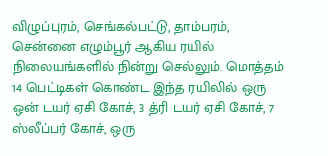விழுப்புரம், செங்கல்பட்டு, தாம்பரம், சென்னை எழும்பூர் ஆகிய ரயில் நிலையங்களில் நின்று செல்லும். மொத்தம் 14 பெட்டிகள் கொண்ட இந்த ரயிலில் ஒரு ஒன் டயர் ஏசி கோச், 3 த்ரி டயர் ஏசி கோச், 7 ஸ்லீப்பர் கோச், ஒரு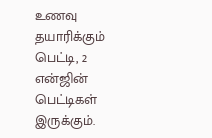உணவு தயாரிக்கும் பெட்டி, 2 என்ஜின் பெட்டிகள் இருக்கும்.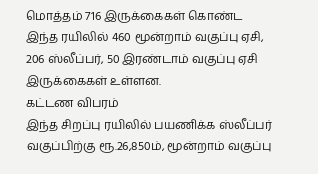மொத்தம் 716 இருக்கைகள் கொண்ட இந்த ரயிலில் 460 மூன்றாம் வகுப்பு ஏசி, 206 ஸ்லீப்பர், 50 இரண்டாம் வகுப்பு ஏசி இருக்கைகள் உள்ளன.
கட்டண விபரம்
இந்த சிறப்பு ரயிலில் பயணிக்க ஸ்லீப்பர் வகுப்பிற்கு ரூ.26,850ம், மூன்றாம் வகுப்பு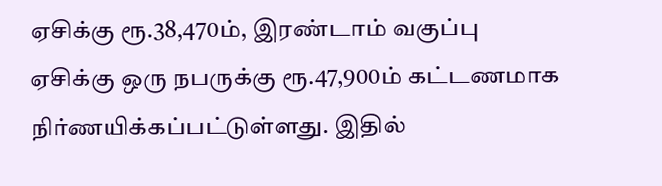ஏசிக்கு ரூ.38,470ம், இரண்டாம் வகுப்பு ஏசிக்கு ஒரு நபருக்கு ரூ.47,900ம் கட்டணமாக நிர்ணயிக்கப்பட்டுள்ளது. இதில்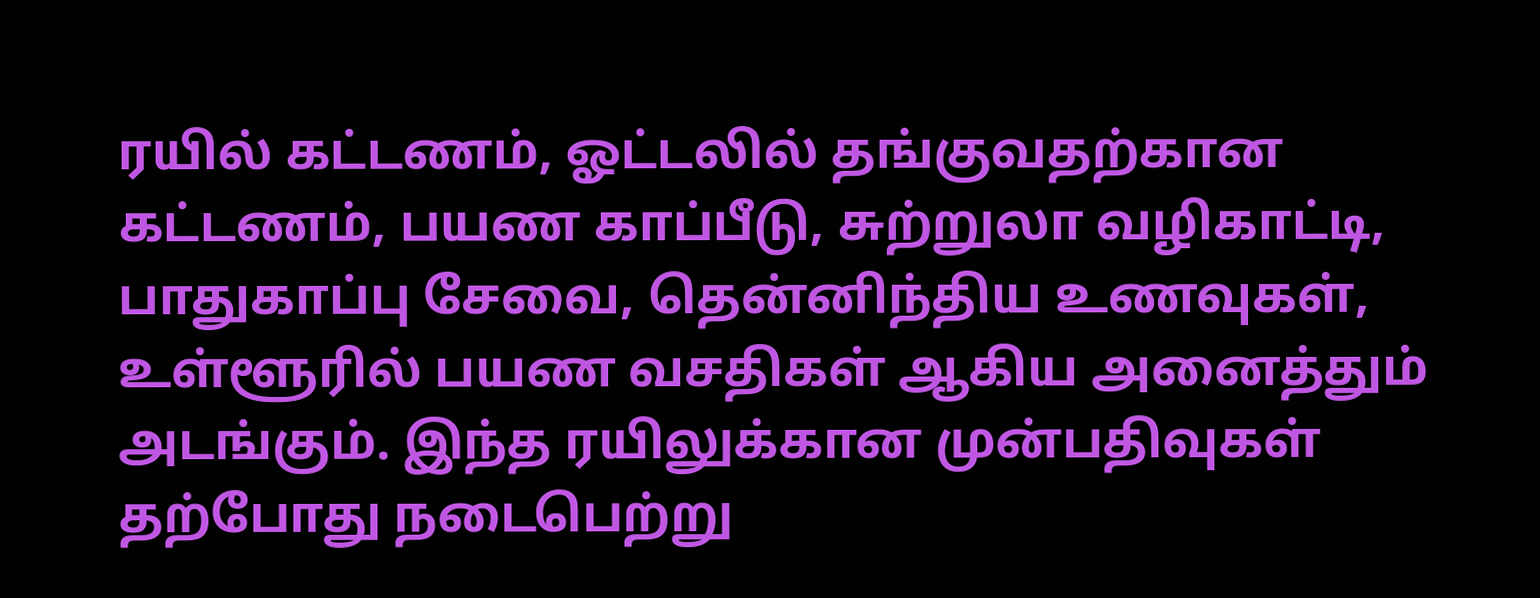ரயில் கட்டணம், ஓட்டலில் தங்குவதற்கான கட்டணம், பயண காப்பீடு, சுற்றுலா வழிகாட்டி, பாதுகாப்பு சேவை, தென்னிந்திய உணவுகள், உள்ளூரில் பயண வசதிகள் ஆகிய அனைத்தும் அடங்கும். இந்த ரயிலுக்கான முன்பதிவுகள் தற்போது நடைபெற்று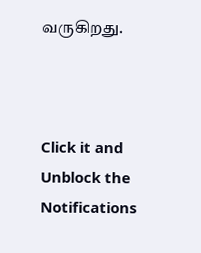வருகிறது.



Click it and Unblock the Notifications